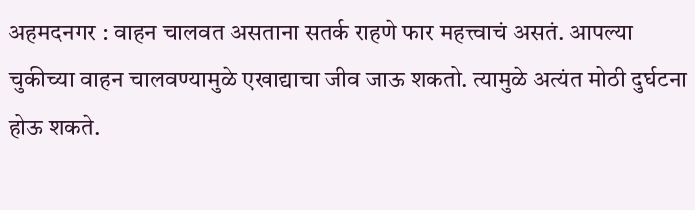अहमदनगर : वाहन चालवत असताना सतर्क राहणे फार महत्त्वाचं असतं. आपल्या चुकीच्या वाहन चालवण्यामुळे एखाद्याचा जीव जाऊ शकतो. त्यामुळे अत्यंत मोठी दुर्घटना होऊ शकते.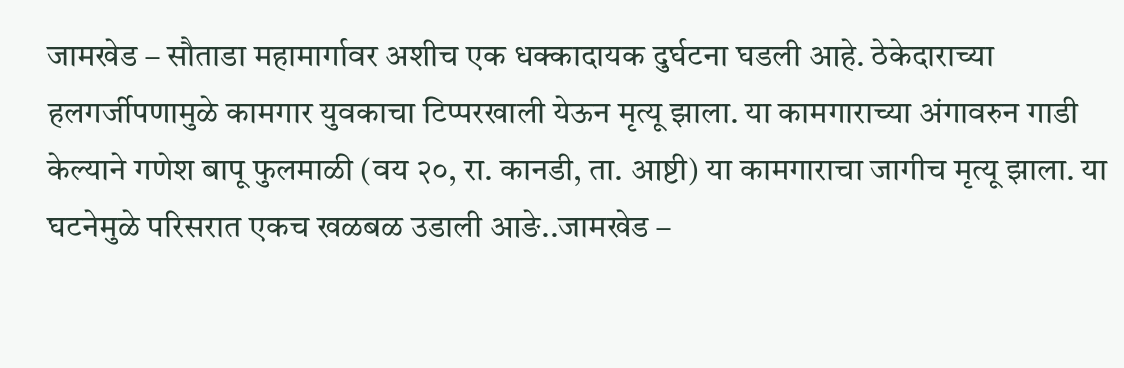जामखेड – सौताडा महामार्गावर अशीच एक धक्कादायक दुर्घटना घडली आहे. ठेकेदाराच्या हलगर्जीपणामुळे कामगार युवकाचा टिप्परखाली येऊन मृत्यू झाला. या कामगाराच्या अंगावरुन गाडी केल्याने गणेश बापू फुलमाळी (वय २०, रा. कानडी, ता. आष्टी) या कामगाराचा जागीच मृत्यू झाला. या घटनेमुळे परिसरात एकच खळबळ उडाली आङे..जामखेड –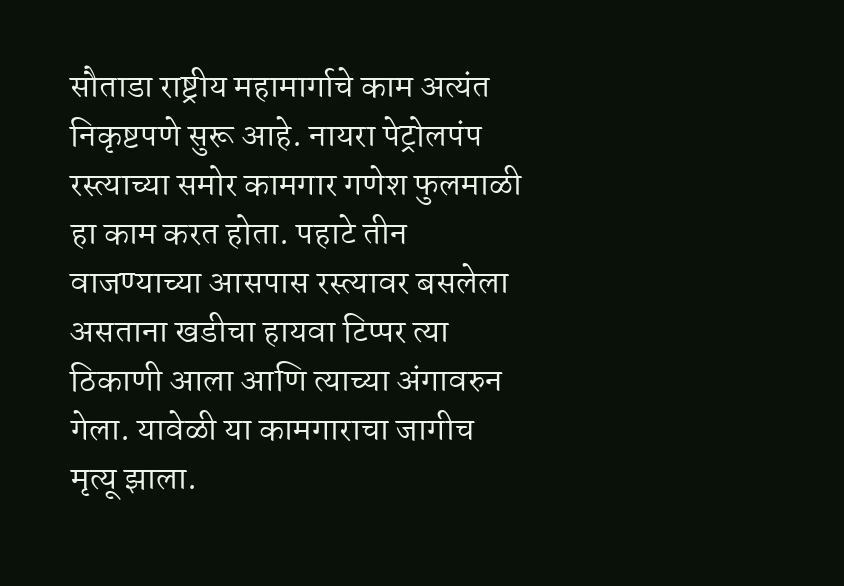सौताडा राष्ट्रीय महामार्गाचे काम अत्यंत निकृष्टपणे सुरू आहे. नायरा पेट्रोलपंप रस्त्याच्या समोर कामगार गणेश फुलमाळी हा काम करत होता. पहाटे तीन वाजण्याच्या आसपास रस्त्यावर बसलेला असताना खडीचा हायवा टिप्पर त्या ठिकाणी आला आणि त्याच्या अंगावरुन गेला. यावेळी या कामगाराचा जागीच मृत्यू झाला.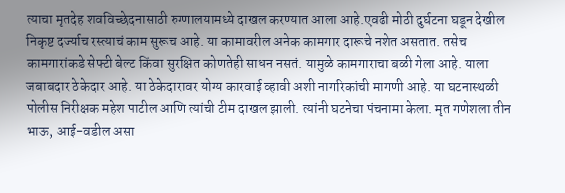त्याचा मृतदेह शवविच्छेदनासाठी रुग्णालयामध्ये दाखल करण्यात आला आहे.एवढी मोठी दुर्घटना घडून देखील निकृष्ट दर्ज्याच रस्त्याचं काम सुरूच आहे. या कामावरील अनेक कामगार दारूचे नशेत असतात. तसेच कामगारांकडे सेफ्टी बेल्ट किंवा सुरक्षित कोणतेही साधन नसतं. यामुळे कामगाराचा बळी गेला आहे. याला जबाबदार ठेकेदार आहे. या ठेकेदारावर योग्य कारवाई व्हावी अशी नागरिकांची मागणी आहे. या घटनास्थळी पोलीस निरीक्षक महेश पाटील आणि त्यांची टीम दाखल झाली. त्यांनी घटनेचा पंचनामा केला. मृत गणेशला तीन भाऊ, आई-वडील असा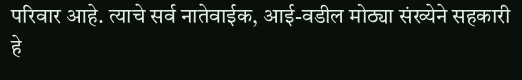परिवार आहे. त्याचे सर्व नातेवाईक, आई-वडील मोठ्या संख्येने सहकारी हे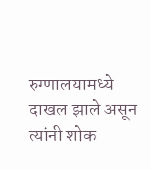रुग्णालयामध्ये दाखल झाले असून त्यांनी शोक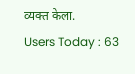व्यक्त केला.
Users Today : 63